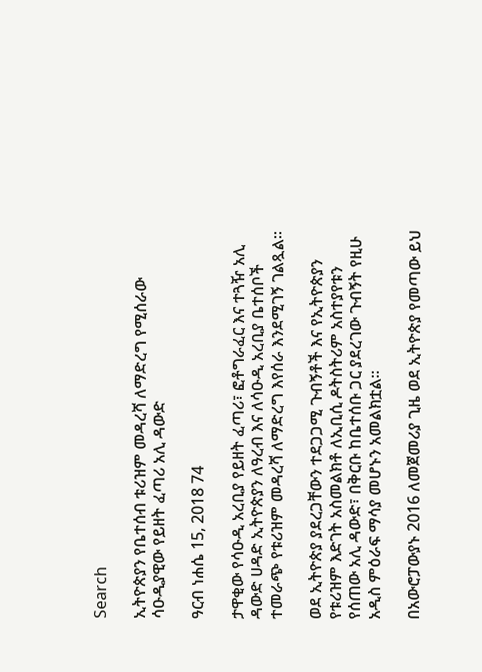Search

ኢትዮጵያን የቤተሰብ ቱሪዝም መዳረሻ ለማድረግ የሚሰራው ሳዑዲያዊው የይዘት ፈጣሪ አሊ ዳውድ

ዓርብ ነሐሴ 15, 2018 74

ታዋቂው የሳዑዲ አረቢያ የይዘት ፈጣሪ፣ ፎቶግራፈር እና ተጓዥ አሊ ዳውድ ሀዳድ ኢትዮጵያን ለዓረብ እና ለሳዑዲ አረቢያ ቤተሰቦች ተመራጭ የቱሪዝም መዳረሻ ለማድረግ እየሰራ እንደሚገኝ ገልጿል።

ወደ ኢትዮጵያ ያደረጋቸውን ተደጋጋሚ ጉብኝቶች እና የኢትዮጵያን የቱሪዝም እድገት አስመልክቶ ለኢቢሲ ዶትስትሪም አስተያየቱን የሰጠው አሊ ዳውድ፣ በቅርቡ ከቤተሰቡ ጋር ያደረገው ጉብኝት የዚሁ አዲስ ምዕራፍ ማሳያ መሆኑን አመልክቷል።

በአውሮፓውያኑ 2016 ለመጀመሪያ ጊዜ ወደ ኢትዮጵያ የመጣው ይህ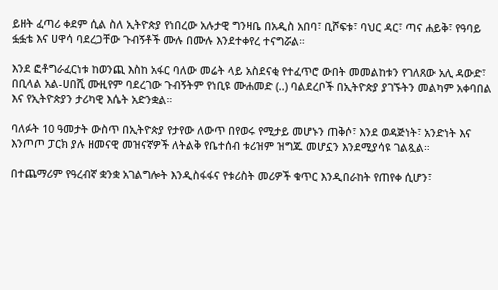ይዘት ፈጣሪ ቀደም ሲል ስለ ኢትዮጵያ የነበረው አሉታዊ ግንዛቤ በአዲስ አበባ፣ ቢሾፍቱ፣ ባህር ዳር፣ ጣና ሐይቅ፣ የዓባይ ፏፏቴ እና ሀዋሳ ባደረጋቸው ጉብኝቶች ሙሉ በሙሉ እንደተቀየረ ተናግሯል።

እንደ ፎቶግራፈርነቱ ከወንጪ እስከ አፋር ባለው መሬት ላይ አስደናቂ የተፈጥሮ ውበት መመልከቱን የገለጸው አሊ ዳውድ፣ በቢላል አል-ሀበሺ ሙዚየም ባደረገው ጉብኝትም የነቢዩ ሙሐመድ (..) ባልደረቦች በኢትዮጵያ ያገኙትን መልካም አቀባበል እና የኢትዮጵያን ታሪካዊ እሴት አድንቋል።

ባለፉት 10 ዓመታት ውስጥ በኢትዮጵያ የታየው ለውጥ በየወሩ የሚታይ መሆኑን ጠቅሶ፣ እንደ ወዳጅነት፣ አንድነት እና እንጦጦ ፓርክ ያሉ ዘመናዊ መዝናኛዎች ለትልቅ የቤተሰብ ቱሪዝም ዝግጁ መሆኗን እንደሚያሳዩ ገልጿል።

በተጨማሪም የዓረብኛ ቋንቋ አገልግሎት እንዲስፋፋና የቱሪስት መሪዎች ቁጥር እንዲበራከት የጠየቀ ሲሆን፣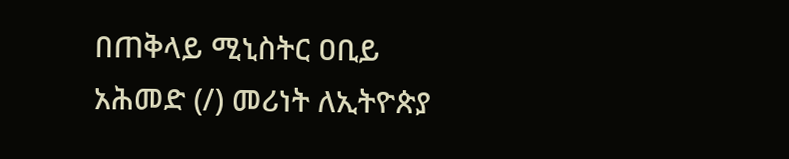በጠቅላይ ሚኒስትር ዐቢይ አሕመድ (/) መሪነት ለኢትዮጵያ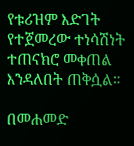የቱሪዝም እድገት የተጀመረው ተነሳሽነት ተጠናክሮ መቀጠል እንዳለበት ጠቅሷል።

በመሐመድ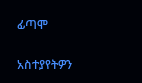ፊጣሞ

አስተያየትዎን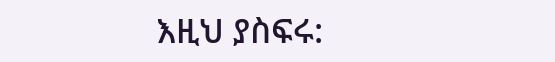እዚህ ያስፍሩ: